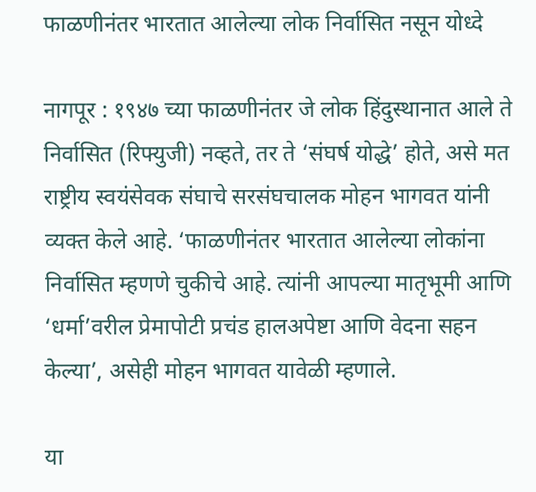फाळणीनंतर भारतात आलेल्या लोक निर्वासित नसून योध्दे

नागपूर : १९४७ च्या फाळणीनंतर जे लोक हिंदुस्थानात आले ते निर्वासित (रिफ्युजी) नव्हते, तर ते ‘संघर्ष योद्धे’ होते, असे मत राष्ट्रीय स्वयंसेवक संघाचे सरसंघचालक मोहन भागवत यांनी व्यक्त केले आहे. ‘फाळणीनंतर भारतात आलेल्या लोकांना निर्वासित म्हणणे चुकीचे आहे. त्यांनी आपल्या मातृभूमी आणि ‘धर्मा’वरील प्रेमापोटी प्रचंड हालअपेष्टा आणि वेदना सहन केल्या’, असेही मोहन भागवत यावेळी म्हणाले.

या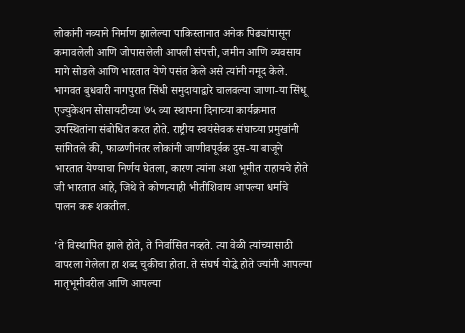लोकांनी नव्याने निर्माण झालेल्या पाकिस्तानात अनेक पिढ्यांपासून कमावलेली आणि जोपासलेली आपली संपत्ती, जमीन आणि व्यवसाय मागे सोडले आणि भारतात येणे पसंत केले असे त्यांनी नमूद केले. भागवत बुधवारी नागपुरात सिंधी समुदायाद्वारे चालवल्या जाणा-या सिंधू एज्युकेशन सोसायटीच्या ७५ व्या स्थापना दिनाच्या कार्यक्रमात उपस्थितांना संबोधित करत होते. राष्ट्रीय स्वयंसेवक संघाच्या प्रमुखांनी सांगितले की, फाळणीनंतर लोकांनी जाणीवपूर्वक दुस-या बाजूने भारतात येण्याचा निर्णय घेतला, कारण त्यांना अशा भूमीत राहायचे होते जी भारतात आहे, जिथे ते कोणत्याही भीतीशिवाय आपल्या धर्माचे पालन करू शकतील.

‘ते विस्थापित झाले होते, ते निर्वासित नव्हते. त्या वेळी त्यांच्यासाठी वापरला गेलेला हा शब्द चुकीचा होता. ते संघर्ष योद्धे होते ज्यांनी आपल्या मातृभूमीवरील आणि आपल्या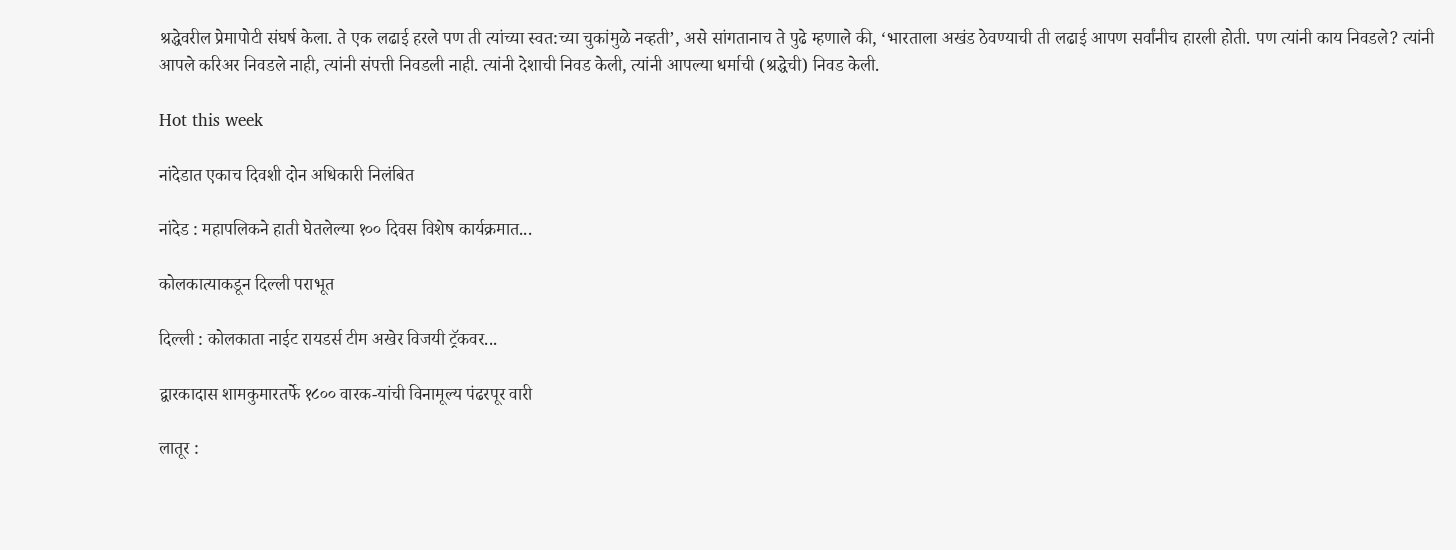श्रद्धेवरील प्रेमापोटी संघर्ष केला. ते एक लढाई हरले पण ती त्यांच्या स्वत:च्या चुकांमुळे नव्हती’, असे सांगतानाच ते पुढे म्हणाले की, ‘भारताला अखंड ठेवण्याची ती लढाई आपण सर्वांनीच हारली होती. पण त्यांनी काय निवडले? त्यांनी आपले करिअर निवडले नाही, त्यांनी संपत्ती निवडली नाही. त्यांनी देशाची निवड केली, त्यांनी आपल्या धर्माची (श्रद्धेची) निवड केली.

Hot this week

नांदेडात एकाच दिवशी दोन अधिकारी निलंबित

नांदेड : महापलिकने हाती घेतलेल्या १०० दिवस विशेष कार्यक्रमात...

कोलकात्याकडून दिल्ली पराभूत

दिल्ली : कोलकाता नाईट रायडर्स टीम अखेर विजयी ट्रॅकवर...

द्वारकादास शामकुमारतर्फे १८०० वारक-यांची विनामूल्य पंढरपूर वारी

लातूर :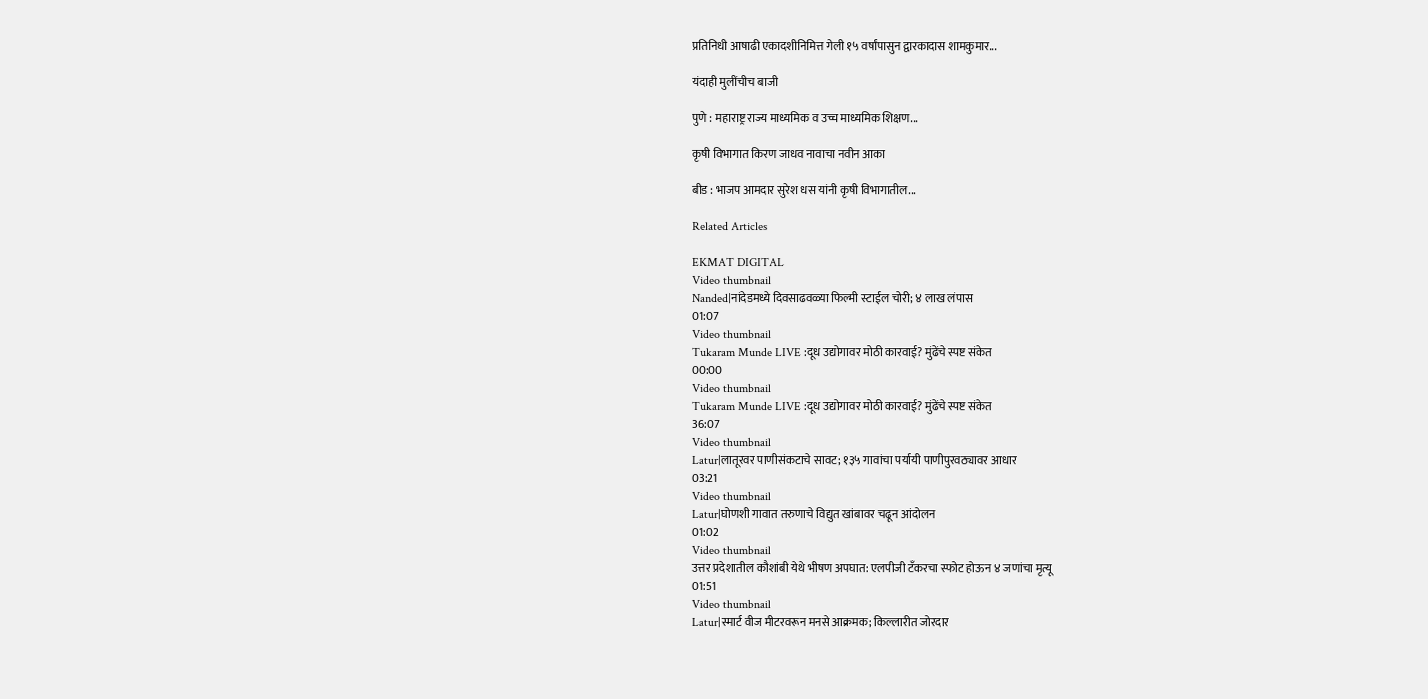प्रतिनिधी आषाढी एकादशीनिमित्त गेली १५ वर्षांपासुन द्वारकादास शामकुमार...

यंदाही मुलींचीच बाजी

पुणे : महाराष्ट्र राज्य माध्यमिक व उच्च माध्यमिक शिक्षण...

कृषी विभागात किरण जाधव नावाचा नवीन आका

बीड : भाजप आमदार सुरेश धस यांनी कृषी विभागातील...

Related Articles

EKMAT DIGITAL
Video thumbnail
Nanded|नांदेडमध्ये दिवसाढवळ्या फिल्मी स्टाईल चोरी; ४ लाख लंपास
01:07
Video thumbnail
Tukaram Munde LIVE :दूध उद्योगावर मोठी कारवाई? मुंढेंचे स्पष्ट संकेत
00:00
Video thumbnail
Tukaram Munde LIVE :दूध उद्योगावर मोठी कारवाई? मुंढेंचे स्पष्ट संकेत
36:07
Video thumbnail
Latur|लातूरवर पाणीसंकटाचे सावट; १३५ गावांचा पर्यायी पाणीपुरवठ्यावर आधार
03:21
Video thumbnail
Latur|घोणशी गावात तरुणाचे विद्युत खांबावर चढून आंदोलन
01:02
Video thumbnail
उत्तर प्रदेशातील कौशांबी येथे भीषण अपघात: एलपीजी टँकरचा स्फोट होऊन ४ जणांचा मृत्यू
01:51
Video thumbnail
Latur|स्मार्ट वीज मीटरवरून मनसे आक्रमक; किल्लारीत जोरदार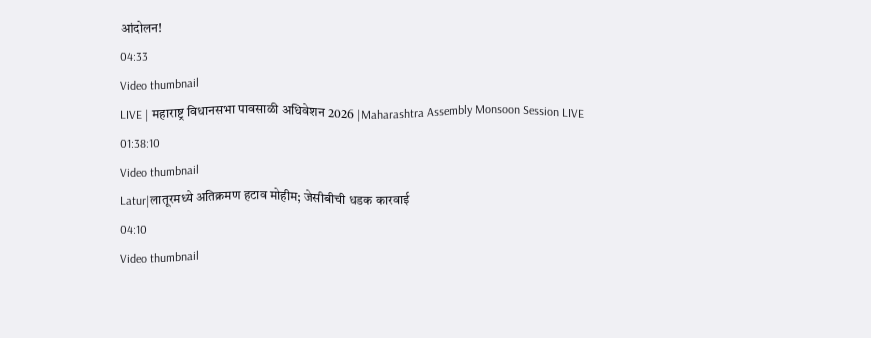आंदोलन!
04:33
Video thumbnail
LIVE | महाराष्ट्र विधानसभा पावसाळी अधिवेशन 2026 |Maharashtra Assembly Monsoon Session LIVE
01:38:10
Video thumbnail
Latur|लातूरमध्ये अतिक्रमण हटाव मोहीम; जेसीबीची धडक कारवाई
04:10
Video thumbnail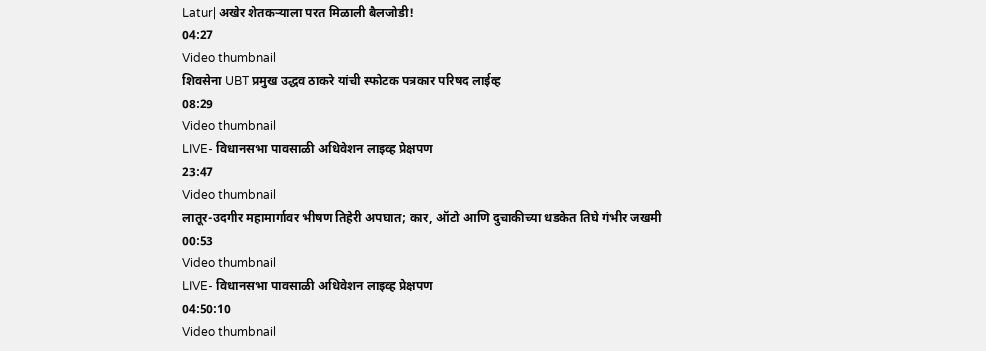Latur| अखेर शेतकऱ्याला परत मिळाली बैलजोडी!
04:27
Video thumbnail
शिवसेना UBT प्रमुख उद्धव ठाकरे यांची स्फोटक पत्रकार परिषद लाईव्ह
08:29
Video thumbnail
LIVE- विधानसभा पावसाळी अधिवेशन लाइव्ह प्रेक्षपण
23:47
Video thumbnail
लातूर-उदगीर महामार्गावर भीषण तिहेरी अपघात; कार, ऑटो आणि दुचाकीच्या धडकेत तिघे गंभीर जखमी
00:53
Video thumbnail
LIVE- विधानसभा पावसाळी अधिवेशन लाइव्ह प्रेक्षपण
04:50:10
Video thumbnail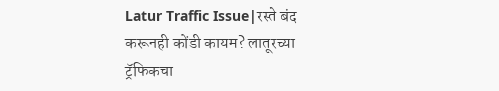Latur Traffic Issue|रस्ते बंद करूनही कोंडी कायम? लातूरच्या ट्रॅफिकचा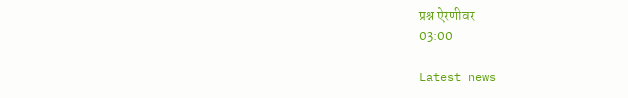प्रश्न ऐरणीवर
03:00

Latest news